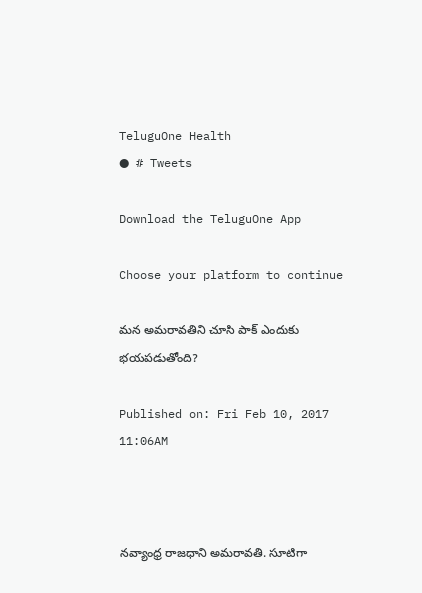TeluguOne Health
● # Tweets

Download the TeluguOne App

Choose your platform to continue

మన అమరావతిని చూసి పాక్ ఎందుకు భయపడుతోంది?

Published on: Fri Feb 10, 2017 11:06AM



నవ్యాంధ్ర రాజధాని అమరావతి. సూటిగా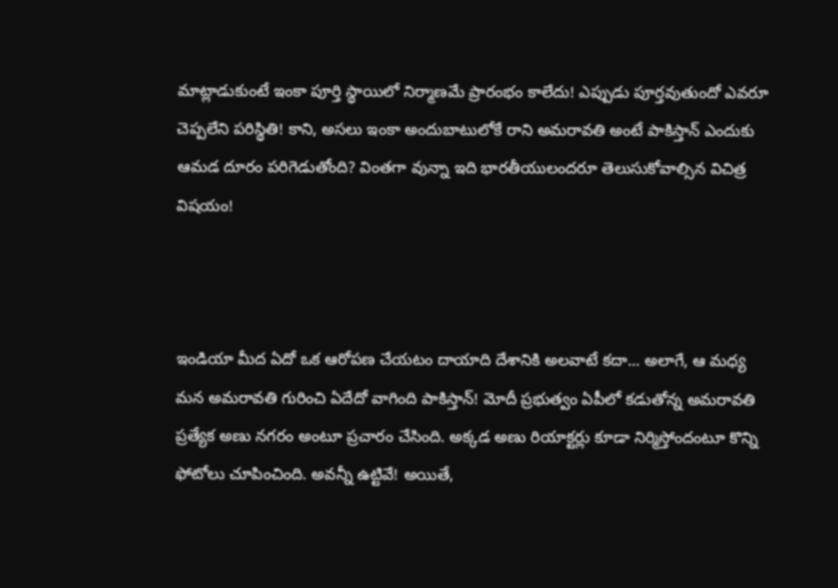మాట్లాడుకుంటే ఇంకా పూర్తి స్థాయిలో నిర్మాణమే ప్రారంభం కాలేదు! ఎప్పుడు పూర్తవుతుందో ఎవరూ చెప్పలేని పరిస్థితి! కాని, అసలు ఇంకా అందుబాటులోకే రాని అమరావతి అంటే పాకిస్తాన్ ఎందుకు ఆమడ దూరం పరిగెడుతోంది? వింతగా వున్నా ఇది భారతీయులందరూ తెలుసుకోవాల్సిన విచిత్ర విషయం!



ఇండియా మీద ఏదో ఒక ఆరోపణ చేయటం దాయాది దేశానికి అలవాటే కదా... అలాగే, ఆ మధ్య మన అమరావతి గురించి ఏదేదో వాగింది పాకిస్తాన్! మోదీ ప్రభుత్వం ఏపీలో కడుతోన్న అమరావతి ప్రత్యేక అణు నగరం అంటూ ప్రచారం చేసింది. అక్కడ అణు రియాక్టర్లు కూడా నిర్మిస్తోందంటూ కొన్ని ఫోటోలు చూపించింది. అవన్నీ ఉట్టివే! అయితే,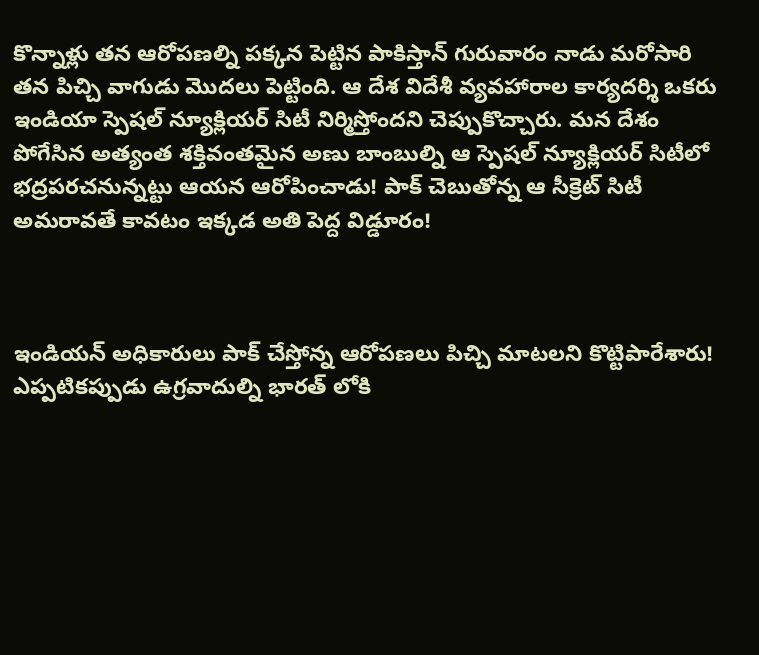కొన్నాళ్లు తన ఆరోపణల్ని పక్కన పెట్టిన పాకిస్తాన్ గురువారం నాడు మరోసారి తన పిచ్చి వాగుడు మొదలు పెట్టింది. ఆ దేశ విదేశీ వ్యవహారాల కార్యదర్శి ఒకరు ఇండియా స్పెషల్ న్యూక్లియర్ సిటీ నిర్మిస్తోందని చెప్పుకొచ్చారు. మన దేశం పోగేసిన అత్యంత శక్తివంతమైన అణు బాంబుల్ని ఆ స్పెషల్ న్యూక్లియర్ సిటీలో భద్రపరచనున్నట్టు ఆయన ఆరోపించాడు! పాక్ చెబుతోన్న ఆ సీక్రెట్ సిటీ అమరావతే కావటం ఇక్కడ అతి పెద్ద విడ్డూరం!



ఇండియన్ అధికారులు పాక్ చేస్తోన్న ఆరోపణలు పిచ్చి మాటలని కొట్టిపారేశారు! ఎప్పటికప్పుడు ఉగ్రవాదుల్ని భారత్ లోకి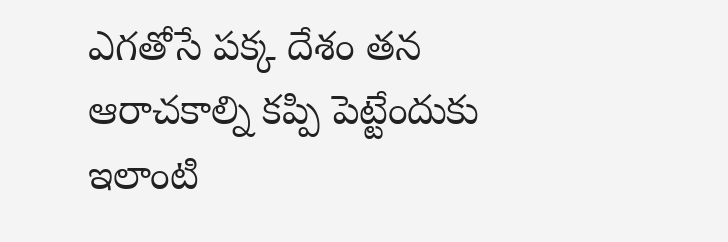ఎగతోసే పక్క దేశం తన ఆరాచకాల్ని కప్పి పెట్టేందుకు ఇలాంటి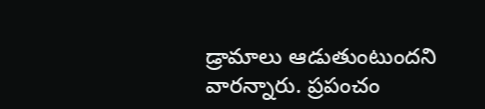డ్రామాలు ఆడుతుంటుందని వారన్నారు. ప్రపంచం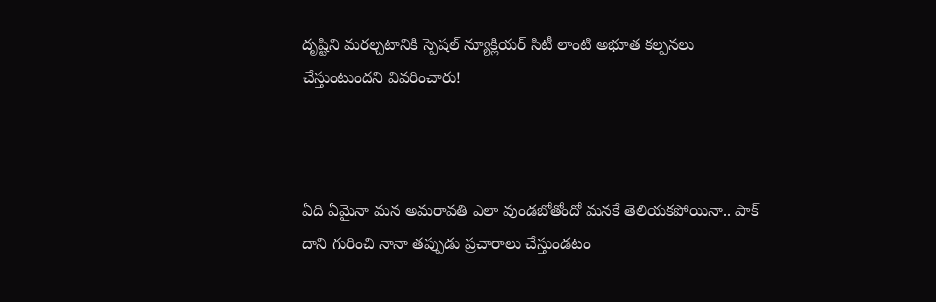దృష్టిని మరల్చటానికి స్పెషల్ న్యూక్లియర్ సిటీ లాంటి అభూత కల్పనలు చేస్తుంటుందని వివరించారు!



ఏది ఏమైనా మన అమరావతి ఎలా వుండబోతోందో మనకే తెలియకపోయినా.. పాక్ దాని గురించి నానా తప్పుడు ప్రచారాలు చేస్తుండటం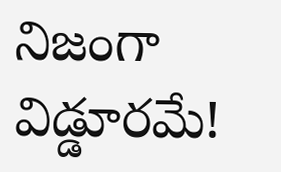నిజంగా విడ్డూరమే!